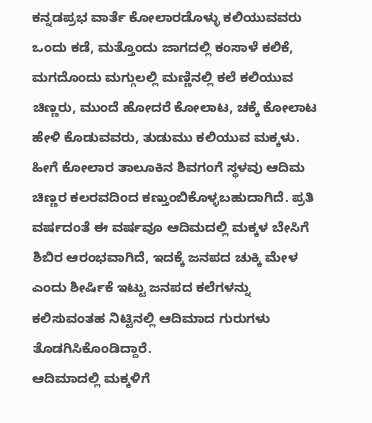ಕನ್ನಡಪ್ರಭ ವಾರ್ತೆ ಕೋಲಾರಡೊಳ್ಳು ಕಲಿಯುವವರು ಒಂದು ಕಡೆ, ಮತ್ತೊಂದು ಜಾಗದಲ್ಲಿ ಕಂಸಾಳೆ ಕಲಿಕೆ, ಮಗದೊಂದು ಮಗ್ಗುಲಲ್ಲಿ ಮಣ್ಣಿನಲ್ಲಿ ಕಲೆ ಕಲಿಯುವ ಚಿಣ್ಣರು, ಮುಂದೆ ಹೋದರೆ ಕೋಲಾಟ, ಚಕ್ಕೆ ಕೋಲಾಟ ಹೇಳಿ ಕೊಡುವವರು, ತುಡುಮು ಕಲಿಯುವ ಮಕ್ಕಳು. ಹೀಗೆ ಕೋಲಾರ ತಾಲೂಕಿನ ಶಿವಗಂಗೆ ಸ್ಥಳವು ಆದಿಮ ಚಿಣ್ಣರ ಕಲರವದಿಂದ ಕಣ್ತುಂಬಿಕೊಳ್ಳಬಹುದಾಗಿದೆ. ಪ್ರತಿ ವರ್ಷದಂತೆ ಈ ವರ್ಷವೂ ಆದಿಮದಲ್ಲಿ ಮಕ್ಕಳ ಬೇಸಿಗೆ ಶಿಬಿರ ಆರಂಭವಾಗಿದೆ, ಇದಕ್ಕೆ ಜನಪದ ಚುಕ್ಕಿ ಮೇಳ ಎಂದು ಶೀರ್ಷಿಕೆ ಇಟ್ಟು ಜನಪದ ಕಲೆಗಳನ್ನು ಕಲಿಸುವಂತಹ ನಿಟ್ಟಿನಲ್ಲಿ ಆದಿಮಾದ ಗುರುಗಳು ತೊಡಗಿಸಿಕೊಂಡಿದ್ದಾರೆ.
ಆದಿಮಾದಲ್ಲಿ ಮಕ್ಕಳಿಗೆ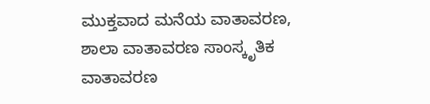ಮುಕ್ತವಾದ ಮನೆಯ ವಾತಾವರಣ, ಶಾಲಾ ವಾತಾವರಣ ಸಾಂಸ್ಕೃತಿಕ ವಾತಾವರಣ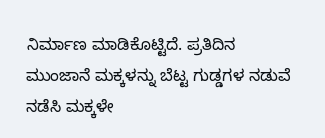ನಿರ್ಮಾಣ ಮಾಡಿಕೊಟ್ಟಿದೆ. ಪ್ರತಿದಿನ ಮುಂಜಾನೆ ಮಕ್ಕಳನ್ನು ಬೆಟ್ಟ ಗುಡ್ಡಗಳ ನಡುವೆ ನಡೆಸಿ ಮಕ್ಕಳೇ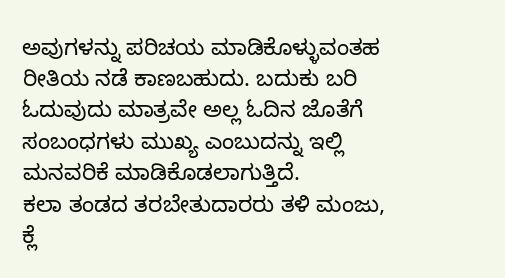ಅವುಗಳನ್ನು ಪರಿಚಯ ಮಾಡಿಕೊಳ್ಳುವಂತಹ ರೀತಿಯ ನಡೆ ಕಾಣಬಹುದು. ಬದುಕು ಬರಿ ಓದುವುದು ಮಾತ್ರವೇ ಅಲ್ಲ ಓದಿನ ಜೊತೆಗೆ ಸಂಬಂಧಗಳು ಮುಖ್ಯ ಎಂಬುದನ್ನು ಇಲ್ಲಿ ಮನವರಿಕೆ ಮಾಡಿಕೊಡಲಾಗುತ್ತಿದೆ.
ಕಲಾ ತಂಡದ ತರಬೇತುದಾರರು ತಳಿ ಮಂಜು, ಕ್ಲೆ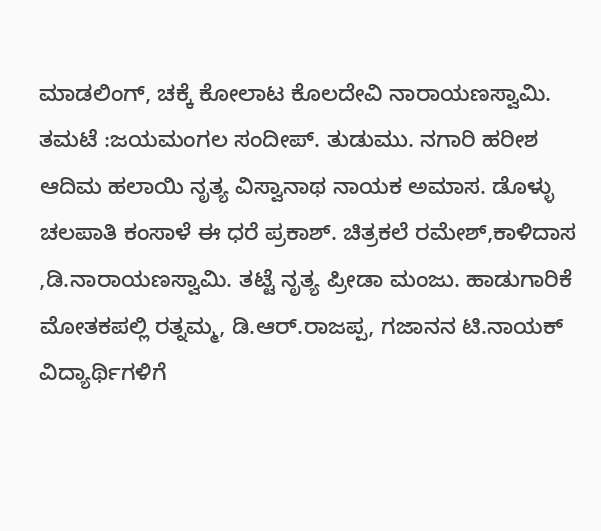ಮಾಡಲಿಂಗ್, ಚಕ್ಕೆ ಕೋಲಾಟ ಕೊಲದೇವಿ ನಾರಾಯಣಸ್ವಾಮಿ. ತಮಟೆ :ಜಯಮಂಗಲ ಸಂದೀಪ್. ತುಡುಮು. ನಗಾರಿ ಹರೀಶ ಆದಿಮ ಹಲಾಯಿ ನೃತ್ಯ ವಿಸ್ವಾನಾಥ ನಾಯಕ ಅಮಾಸ. ಡೊಳ್ಳು ಚಲಪಾತಿ ಕಂಸಾಳೆ ಈ ಧರೆ ಪ್ರಕಾಶ್. ಚಿತ್ರಕಲೆ ರಮೇಶ್,ಕಾಳಿದಾಸ ,ಡಿ.ನಾರಾಯಣಸ್ವಾಮಿ. ತಟ್ಟೆ ನೃತ್ಯ ಪ್ರೀಡಾ ಮಂಜು. ಹಾಡುಗಾರಿಕೆ ಮೋತಕಪಲ್ಲಿ ರತ್ನಮ್ಮ, ಡಿ.ಆರ್.ರಾಜಪ್ಪ, ಗಜಾನನ ಟಿ.ನಾಯಕ್ ವಿದ್ಯಾರ್ಥಿಗಳಿಗೆ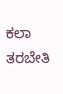ಕಲಾ ತರಬೇತಿ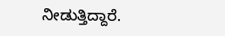ನೀಡುತ್ತಿದ್ದಾರೆ.